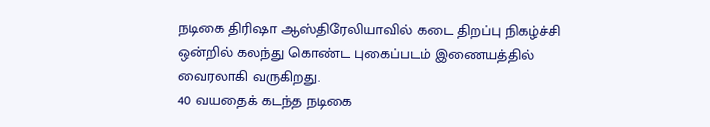நடிகை திரிஷா ஆஸ்திரேலியாவில் கடை திறப்பு நிகழ்ச்சி ஒன்றில் கலந்து கொண்ட புகைப்படம் இணையத்தில் வைரலாகி வருகிறது.
40 வயதைக் கடந்த நடிகை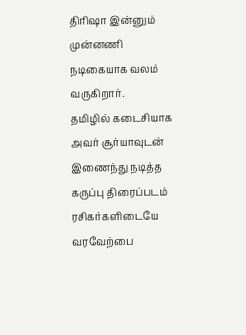திரிஷா இன்னும் முன்னணி நடிகையாக வலம் வருகிறார்.
தமிழில் கடைசியாக அவர் சூர்யாவுடன் இணைந்து நடித்த கருப்பு திரைப்படம் ரசிகர்களிடையே வரவேற்பை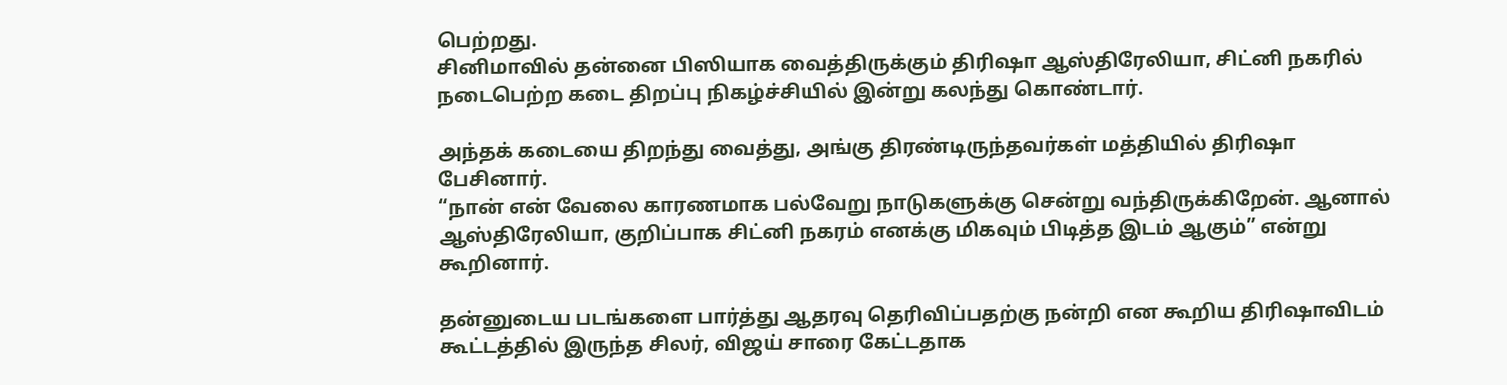பெற்றது.
சினிமாவில் தன்னை பிஸியாக வைத்திருக்கும் திரிஷா ஆஸ்திரேலியா, சிட்னி நகரில் நடைபெற்ற கடை திறப்பு நிகழ்ச்சியில் இன்று கலந்து கொண்டார்.

அந்தக் கடையை திறந்து வைத்து, அங்கு திரண்டிருந்தவர்கள் மத்தியில் திரிஷா பேசினார்.
“நான் என் வேலை காரணமாக பல்வேறு நாடுகளுக்கு சென்று வந்திருக்கிறேன். ஆனால் ஆஸ்திரேலியா, குறிப்பாக சிட்னி நகரம் எனக்கு மிகவும் பிடித்த இடம் ஆகும்” என்று கூறினார்.

தன்னுடைய படங்களை பார்த்து ஆதரவு தெரிவிப்பதற்கு நன்றி என கூறிய திரிஷாவிடம் கூட்டத்தில் இருந்த சிலர், விஜய் சாரை கேட்டதாக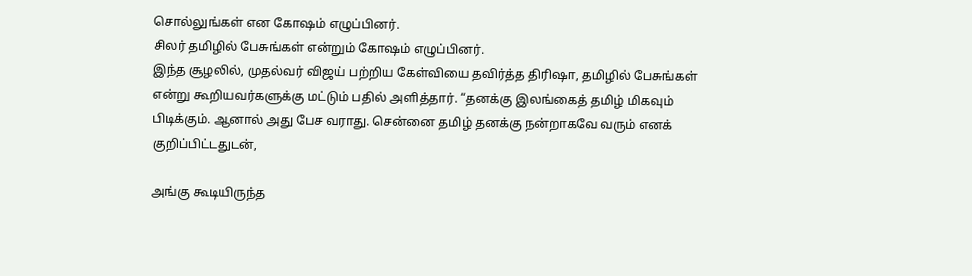சொல்லுங்கள் என கோஷம் எழுப்பினர்.
சிலர் தமிழில் பேசுங்கள் என்றும் கோஷம் எழுப்பினர்.
இந்த சூழலில், முதல்வர் விஜய் பற்றிய கேள்வியை தவிர்த்த திரிஷா, தமிழில் பேசுங்கள் என்று கூறியவர்களுக்கு மட்டும் பதில் அளித்தார். “தனக்கு இலங்கைத் தமிழ் மிகவும் பிடிக்கும். ஆனால் அது பேச வராது. சென்னை தமிழ் தனக்கு நன்றாகவே வரும் எனக் குறிப்பிட்டதுடன்,

அங்கு கூடியிருந்த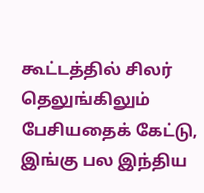கூட்டத்தில் சிலர் தெலுங்கிலும் பேசியதைக் கேட்டு, இங்கு பல இந்திய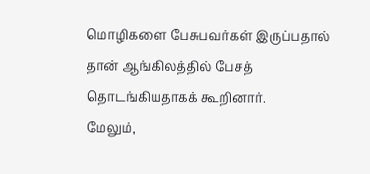மொழிகளை பேசுபவர்கள் இருப்பதால் தான் ஆங்கிலத்தில் பேசத் தொடங்கியதாகக் கூறினார்.
மேலும்,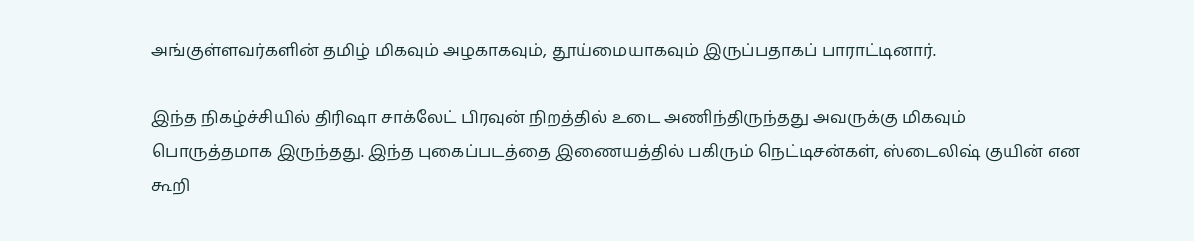அங்குள்ளவர்களின் தமிழ் மிகவும் அழகாகவும், தூய்மையாகவும் இருப்பதாகப் பாராட்டினார்.

இந்த நிகழ்ச்சியில் திரிஷா சாக்லேட் பிரவுன் நிறத்தில் உடை அணிந்திருந்தது அவருக்கு மிகவும் பொருத்தமாக இருந்தது. இந்த புகைப்படத்தை இணையத்தில் பகிரும் நெட்டிசன்கள், ஸ்டைலிஷ் குயின் என கூறி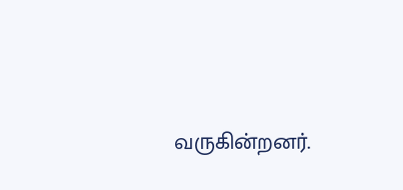வருகின்றனர்.